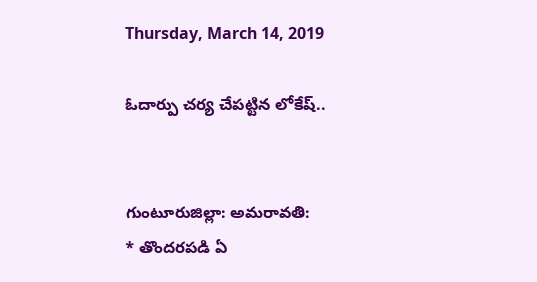Thursday, March 14, 2019

ఓదార్పు చర్య చేపట్టిన లోకేష్..


గుంటూరుజిల్లా: అమరావతి:
* తొందరపడి ఏ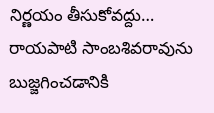నిర్ణయం తీసుకోవద్దు…
రాయపాటి సాంబశివరావును బుజ్జగించడానికి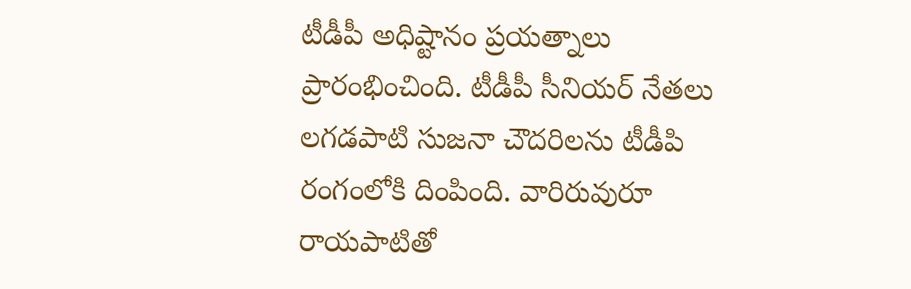టీడీపీ అధిష్టానం ప్రయత్నాలు ప్రారంభించింది. టీడీపీ సీనియర్ నేతలు లగడపాటి సుజనా చౌదరిలను టీడీపి రంగంలోకి దింపింది. వారిరువురూ రాయపాటితో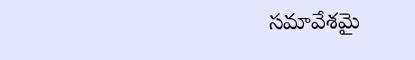సమావేశమై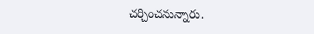చర్చించనున్నారు.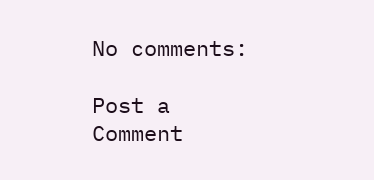No comments:

Post a Comment